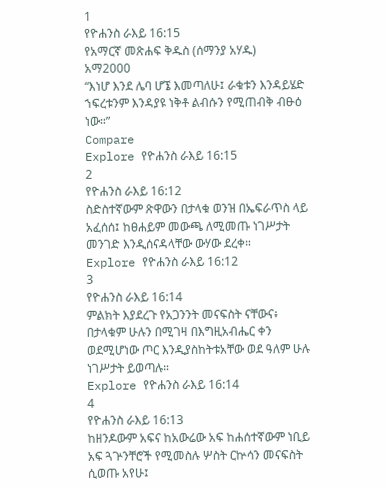1
የዮሐንስ ራእይ 16:15
የአማርኛ መጽሐፍ ቅዱስ (ሰማንያ አሃዱ)
አማ2000
“እነሆ እንደ ሌባ ሆኜ እመጣለሁ፤ ራቁቱን እንዳይሄድ ኀፍረቱንም እንዳያዩ ነቅቶ ልብሱን የሚጠብቅ ብፁዕ ነው።”
Compare
Explore የዮሐንስ ራእይ 16:15
2
የዮሐንስ ራእይ 16:12
ስድስተኛውም ጽዋውን በታላቁ ወንዝ በኤፍራጥስ ላይ አፈሰሰ፤ ከፀሐይም መውጫ ለሚመጡ ነገሥታት መንገድ እንዲሰናዳላቸው ውሃው ደረቀ።
Explore የዮሐንስ ራእይ 16:12
3
የዮሐንስ ራእይ 16:14
ምልክት እያደረጉ የአጋንንት መናፍስት ናቸውና፥ በታላቁም ሁሉን በሚገዛ በእግዚአብሔር ቀን ወደሚሆነው ጦር እንዲያስከትቱአቸው ወደ ዓለም ሁሉ ነገሥታት ይወጣሉ።
Explore የዮሐንስ ራእይ 16:14
4
የዮሐንስ ራእይ 16:13
ከዘንዶውም አፍና ከአውሬው አፍ ከሐሰተኛውም ነቢይ አፍ ጓጕንቸሮች የሚመስሉ ሦስት ርኵሳን መናፍስት ሲወጡ አየሁ፤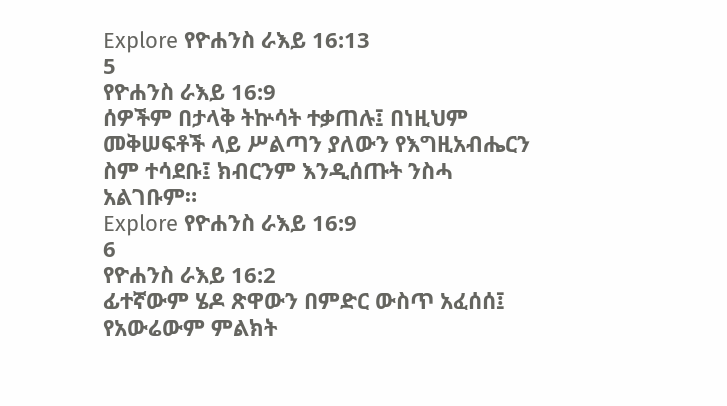Explore የዮሐንስ ራእይ 16:13
5
የዮሐንስ ራእይ 16:9
ሰዎችም በታላቅ ትኵሳት ተቃጠሉ፤ በነዚህም መቅሠፍቶች ላይ ሥልጣን ያለውን የእግዚአብሔርን ስም ተሳደቡ፤ ክብርንም እንዲሰጡት ንስሓ አልገቡም።
Explore የዮሐንስ ራእይ 16:9
6
የዮሐንስ ራእይ 16:2
ፊተኛውም ሄዶ ጽዋውን በምድር ውስጥ አፈሰሰ፤ የአውሬውም ምልክት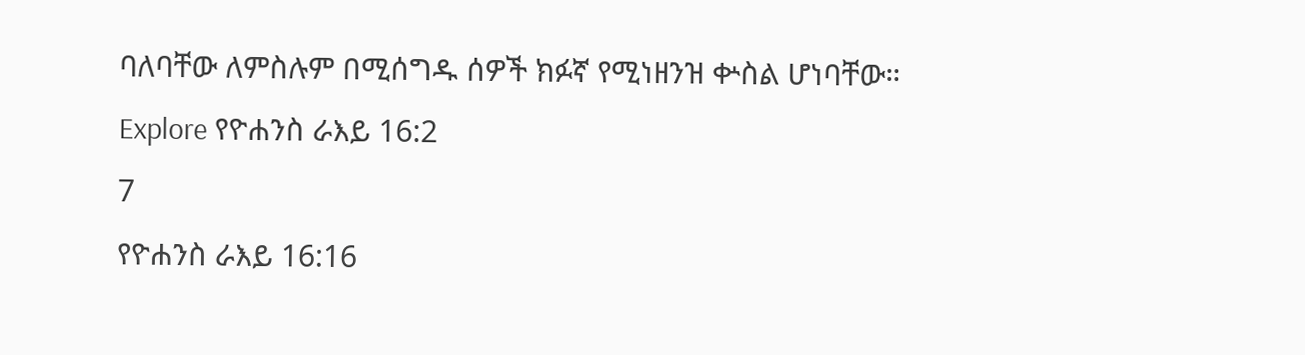ባለባቸው ለምስሉም በሚሰግዱ ሰዎች ክፉኛ የሚነዘንዝ ቍስል ሆነባቸው።
Explore የዮሐንስ ራእይ 16:2
7
የዮሐንስ ራእይ 16:16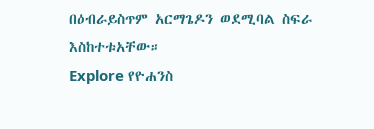በዕብራይስጥም አርማጌዶን ወደሚባል ስፍራ እስከተቱአቸው።
Explore የዮሐንስ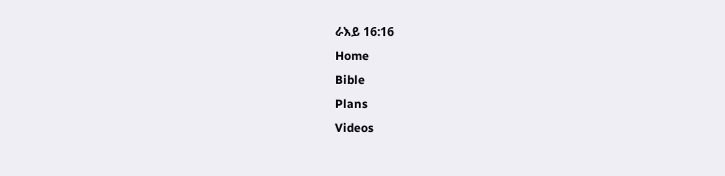ራእይ 16:16
Home
Bible
Plans
Videos